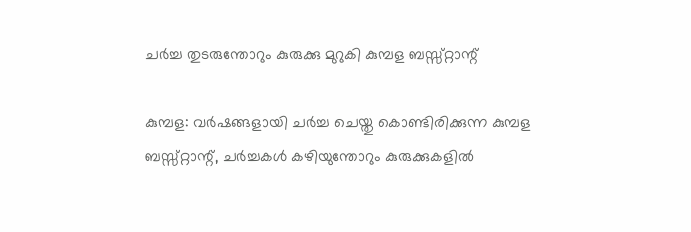ചര്‍ച്ച തുടരുന്തോറും കുരുക്കു മുറുകി കുമ്പള ബസ്സ്റ്റാന്റ്

കുമ്പള: വര്‍ഷങ്ങളായി ചര്‍ച്ച ചെയ്തു കൊണ്ടിരിക്കുന്ന കുമ്പള ബസ്സ്റ്റാന്റ്, ചര്‍ച്ചകള്‍ കഴിയുന്തോറും കുരുക്കുകളില്‍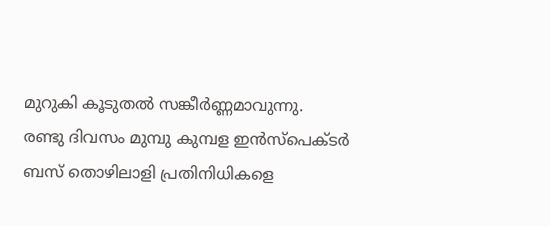മുറുകി കൂടുതല്‍ സങ്കീര്‍ണ്ണമാവുന്നു.
രണ്ടു ദിവസം മുമ്പു കുമ്പള ഇന്‍സ്‌പെക്ടര്‍ ബസ് തൊഴിലാളി പ്രതിനിധികളെ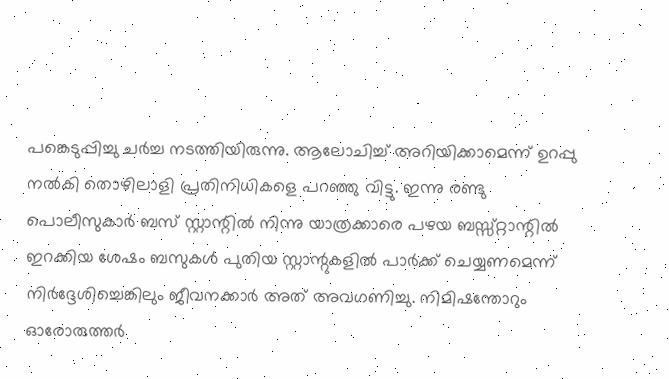പങ്കെടുപ്പിച്ചു ചര്‍ച്ച നടത്തിയിരുന്നു. ആലോചിച്ച് അറിയിക്കാമെന്ന് ഉറപ്പു നല്‍കി തൊഴിലാളി പ്രതിനിധികളെ പറഞ്ഞു വിട്ടു. ഇന്നു രണ്ടു പൊലീസുകാര്‍ ബസ് സ്റ്റാന്റില്‍ നിന്നു യാത്രക്കാരെ പഴയ ബസ്സ്റ്റാന്റില്‍ ഇറക്കിയ ശേഷം ബസുകള്‍ പുതിയ സ്റ്റാന്റുകളില്‍ പാര്‍ക്ക് ചെയ്യണമെന്ന് നിര്‍ദ്ദേശിച്ചെങ്കിലും ജീവനക്കാര്‍ അത് അവഗണിച്ചു. നിമിഷന്തോറും ഓരോരുത്തര്‍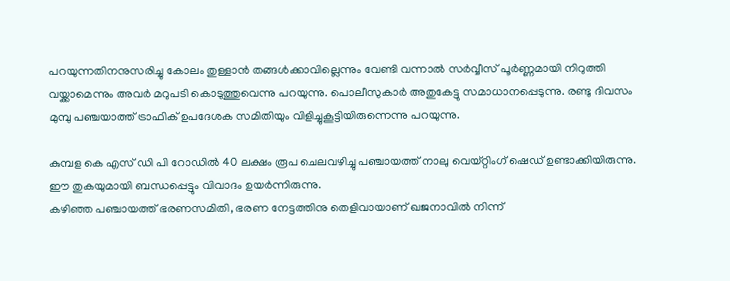പറയുന്നതിനനുസരിച്ചു കോലം തുള്ളാന്‍ തങ്ങള്‍ക്കാവില്ലെന്നും വേണ്ടി വന്നാല്‍ സര്‍വ്വീസ് പൂര്‍ണ്ണമായി നിറുത്തി വയ്ക്കാമെന്നും അവര്‍ മറുപടി കൊടുത്തുവെന്നു പറയുന്നു. പൊലീസുകാര്‍ അതുകേട്ടു സമാധാനപ്പെടുന്നു. രണ്ടു ദിവസം മുമ്പു പഞ്ചയാത്ത് ട്രാഫിക് ഉപദേശക സമിതിയും വിളിച്ചുകൂട്ടിയിരുന്നെന്നു പറയുന്നു.

കുമ്പള കെ എസ് ഡി പി റോഡില്‍ 40 ലക്ഷം രൂപ ചെലവഴിച്ചു പഞ്ചായത്ത് നാലു വെയ്റ്റിംഗ് ഷെഡ് ഉണ്ടാക്കിയിരുന്നു. ഈ തുകയുമായി ബന്ധപ്പെട്ടും വിവാദം ഉയര്‍ന്നിരുന്നു.
കഴിഞ്ഞ പഞ്ചായത്ത് ഭരണസമിതി, ഭരണ നേട്ടത്തിനു തെളിവായാണ് ഖജനാവില്‍ നിന്ന്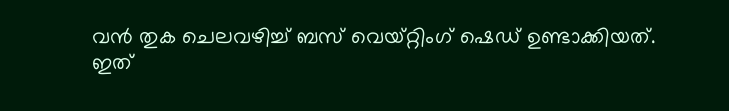വന്‍ തുക ചെലവഴിച്ച് ബസ് വെയ്റ്റിംഗ് ഷെഡ് ഉണ്ടാക്കിയത്. ഇത്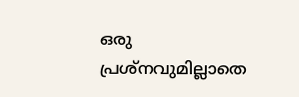ഒരു പ്രശ്‌നവുമില്ലാതെ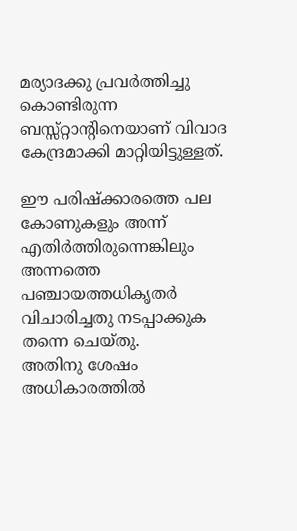മര്യാദക്കു പ്രവര്‍ത്തിച്ചു കൊണ്ടിരുന്ന ബസ്സ്റ്റാന്റിനെയാണ് വിവാദ കേന്ദ്രമാക്കി മാറ്റിയിട്ടുള്ളത്.

ഈ പരിഷ്‌ക്കാരത്തെ പല കോണുകളും അന്ന് എതിര്‍ത്തിരുന്നെങ്കിലും അന്നത്തെ പഞ്ചായത്തധികൃതര്‍ വിചാരിച്ചതു നടപ്പാക്കുക തന്നെ ചെയ്തു.
അതിനു ശേഷം അധികാരത്തില്‍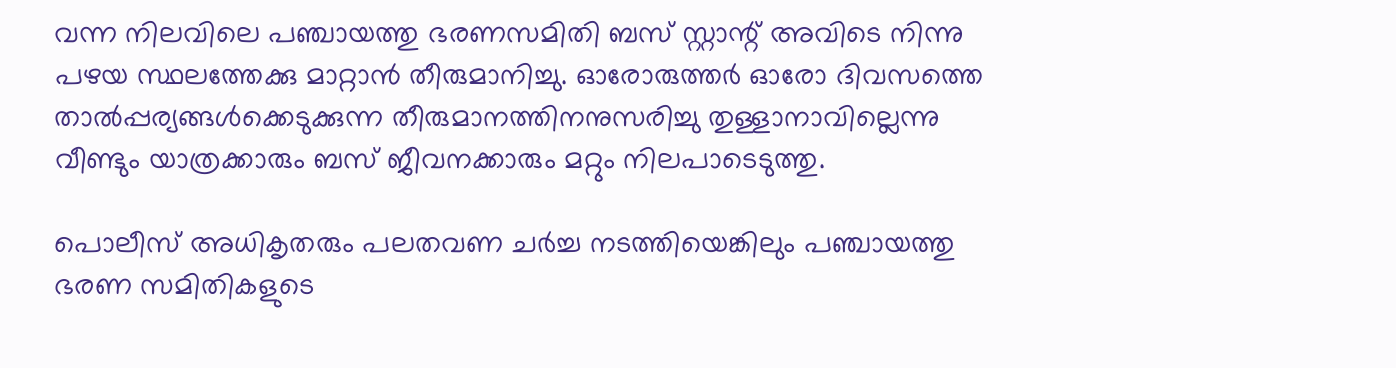വന്ന നിലവിലെ പഞ്ചായത്തു ഭരണസമിതി ബസ് സ്റ്റാന്റ് അവിടെ നിന്നു പഴയ സ്ഥലത്തേക്കു മാറ്റാന്‍ തീരുമാനിച്ചു. ഓരോരുത്തര്‍ ഓരോ ദിവസത്തെ താല്‍പ്പര്യങ്ങള്‍ക്കെടുക്കുന്ന തീരുമാനത്തിനനുസരിച്ചു തുള്ളാനാവില്ലെന്നു വീണ്ടും യാത്രക്കാരും ബസ് ജീവനക്കാരും മറ്റും നിലപാടെടുത്തു.

പൊലീസ് അധികൃതരും പലതവണ ചര്‍ച്ച നടത്തിയെങ്കിലും പഞ്ചായത്തു ഭരണ സമിതികളുടെ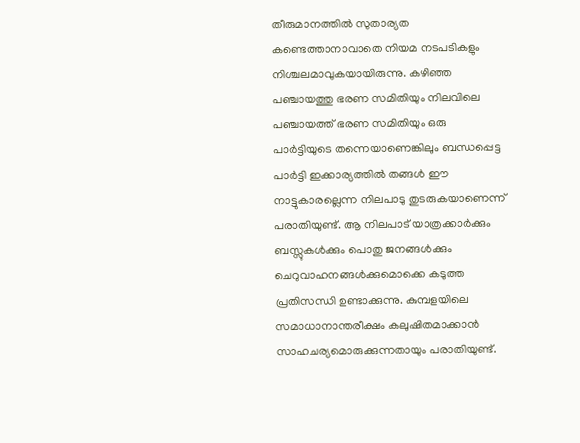തീരുമാനത്തില്‍ സുതാര്യത കണ്ടെത്താനാവാതെ നിയമ നടപടികളും നിശ്ചലമാവുകയായിരുന്നു. കഴിഞ്ഞ പഞ്ചായത്തു ഭരണ സമിതിയും നിലവിലെ പഞ്ചായത്ത് ഭരണ സമിതിയും ഒരു പാര്‍ട്ടിയുടെ തന്നെയാണെങ്കിലും ബന്ധപ്പെട്ട പാര്‍ട്ടി ഇക്കാര്യത്തില്‍ തങ്ങള്‍ ഈ നാട്ടുകാരല്ലെന്ന നിലപാടു തുടരുകയാണെന്ന് പരാതിയുണ്ട്. ആ നിലപാട് യാത്രക്കാര്‍ക്കും ബസ്സുകള്‍ക്കും പൊതു ജനങ്ങള്‍ക്കും ചെറുവാഹനങ്ങള്‍ക്കുമൊക്കെ കടുത്ത പ്രതിസന്ധി ഉണ്ടാക്കുന്നു. കുമ്പളയിലെ സമാധാനാന്തരീക്ഷം കലുഷിതമാക്കാന്‍ സാഹചര്യമൊരുക്കുന്നതായും പരാതിയുണ്ട്.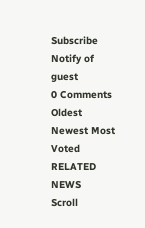Subscribe
Notify of
guest
0 Comments
Oldest
Newest Most Voted
RELATED NEWS
Scroll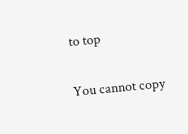to top

You cannot copy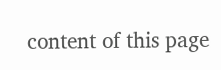content of this page